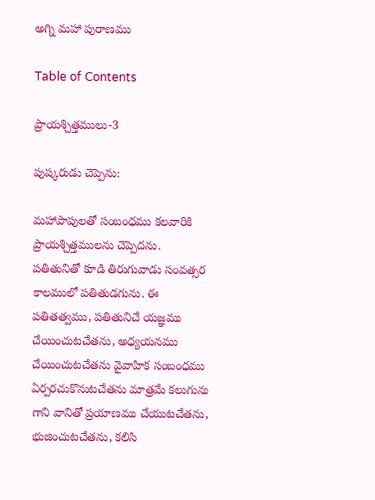అగ్ని మహా పురాణము

Table of Contents

ప్రాయశ్చిత్తములు-3

పుష్కరుడు చెప్పెను:

మహాపాపులతో సంబంధము కలవారికి ప్రాయశ్చిత్తములను చెప్పెదను. పతితునితో కూడి తిరుగువాడు సంవత్సర కాలములో పతితుడగును. ఈ పతితత్వము, పతితునిచే యజ్ఞము చేయించుటచేతను, అధ్యయనము చేయించుటచేతను వైవాహిక సంబంధము ఏర్పరచుకొనుటచేతను మాత్రమే కలుగును గాని వానితో ప్రయాణము చేయుటచేతను, భుజించుటచేతను, కలిసి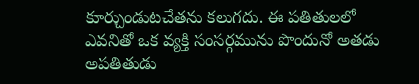కూర్చుండుటచేతను కలుగదు. ఈ పతితులలో ఎవనితో ఒక వ్యక్తి సంసర్గమును పొందునో అతడు అపతితుడు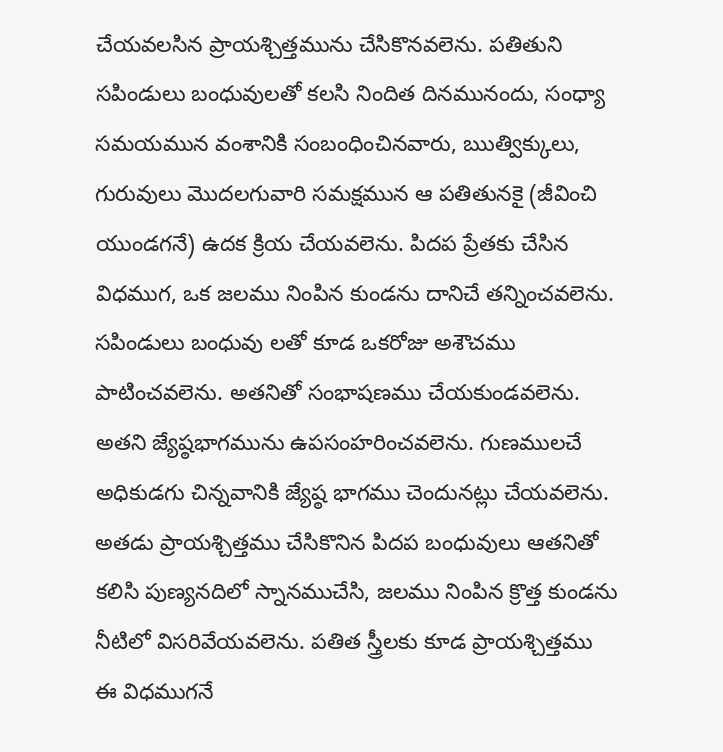చేయవలసిన ప్రాయశ్చిత్తమును చేసికొనవలెను. పతితుని సపిండులు బంధువులతో కలసి నిందిత దినమునందు, సంధ్యా సమయమున వంశానికి సంబంధించినవారు, ఋత్విక్కులు, గురువులు మొదలగువారి సమక్షమున ఆ పతితునకై (జీవించి యుండగనే) ఉదక క్రియ చేయవలెను. పిదప ప్రేతకు చేసిన విధముగ, ఒక జలము నింపిన కుండను దానిచే తన్నించవలెను. సపిండులు బంధువు లతో కూడ ఒకరోజు అశౌచము పాటించవలెను. అతనితో సంభాషణము చేయకుండవలెను. అతని జ్యేష్ఠభాగమును ఉపసంహరించవలెను. గుణములచే అధికుడగు చిన్నవానికి జ్యేష్ఠ భాగము చెందునట్లు చేయవలెను. అతడు ప్రాయశ్చిత్తము చేసికొనిన పిదప బంధువులు ఆతనితో కలిసి పుణ్యనదిలో స్నానముచేసి, జలము నింపిన క్రొత్త కుండను నీటిలో విసరివేయవలెను. పతిత స్త్రీలకు కూడ ప్రాయశ్చిత్తము ఈ విధముగనే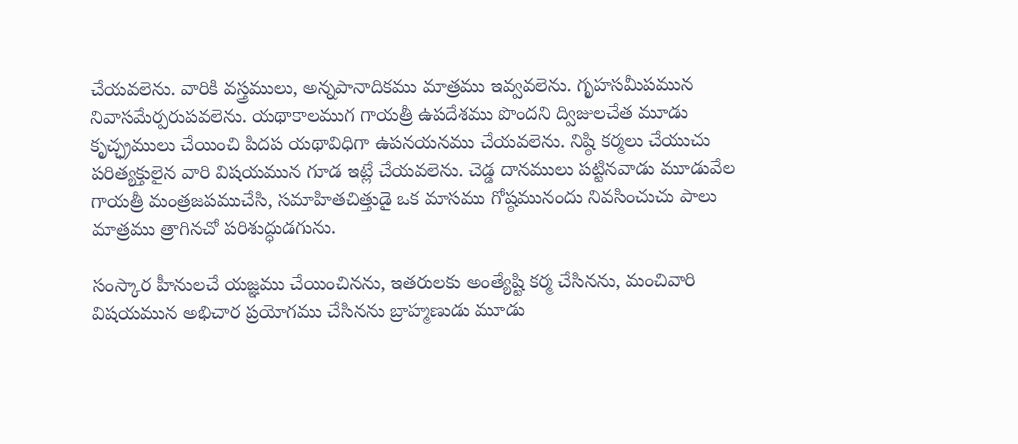చేయవలెను. వారికి వస్త్రములు, అన్నపానాదికము మాత్రము ఇవ్వవలెను. గృహసమీపమున నివాసమేర్పరుపవలెను. యథాకాలముగ గాయత్రీ ఉపదేశము పొందని ద్విజులచేత మూడు కృచ్ఛ్రములు చేయించి పిదప యథావిధిగా ఉపనయనము చేయవలెను. నిష్ఠి కర్మలు చేయుచు పరిత్యక్తులైన వారి విషయమున గూడ ఇట్లే చేయవలెను. చెడ్డ దానములు పట్టినవాడు మూడువేల గాయత్రీ మంత్రజపముచేసి, సమాహితచిత్తుడై ఒక మాసము గోష్ఠమునందు నివసించుచు పాలు మాత్రము త్రాగినచో పరిశుద్ధుడగును.

సంస్కార హీనులచే యజ్ఞము చేయించినను, ఇతరులకు అంత్యేష్టి కర్మ చేసినను, మంచివారి విషయమున అభిచార ప్రయోగము చేసినను బ్రాహ్మణుడు మూడు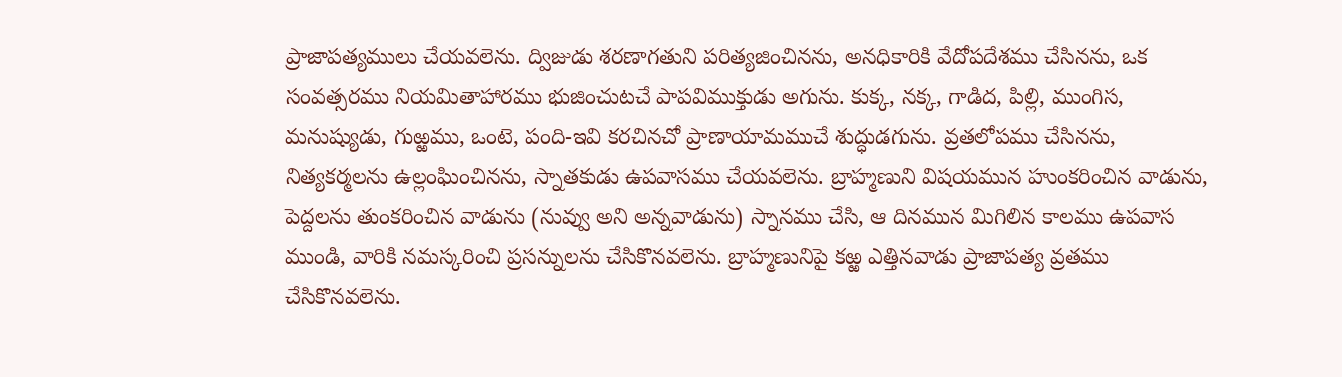ప్రాజాపత్యములు చేయవలెను. ద్విజుడు శరణాగతుని పరిత్యజించినను, అనధికారికి వేదోపదేశము చేసినను, ఒక సంవత్సరము నియమితాహారము భుజించుటచే పాపవిముక్తుడు అగును. కుక్క, నక్క, గాడిద, పిల్లి, ముంగిస, మనుష్యుడు, గుఱ్ఱము, ఒంటె, పంది-ఇవి కరచినచో ప్రాణాయామముచే శుద్ధుడగును. వ్రతలోపము చేసినను, నిత్యకర్మలను ఉల్లంఘించినను, స్నాతకుడు ఉపవాసము చేయవలెను. బ్రాహ్మణుని విషయమున హుంకరించిన వాడును, పెద్దలను తుంకరించిన వాడును (నువ్వు అని అన్నవాడును) స్నానము చేసి, ఆ దినమున మిగిలిన కాలము ఉపవాస ముండి, వారికి నమస్కరించి ప్రసన్నులను చేసికొనవలెను. బ్రాహ్మణునిపై కఱ్ఱ ఎత్తినవాడు ప్రాజాపత్య వ్రతము చేసికొనవలెను.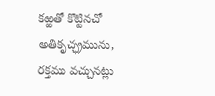కఱ్ఱతో కొట్టినచో అతికృచ్ఛ్రమును, రక్తము వచ్చునట్లు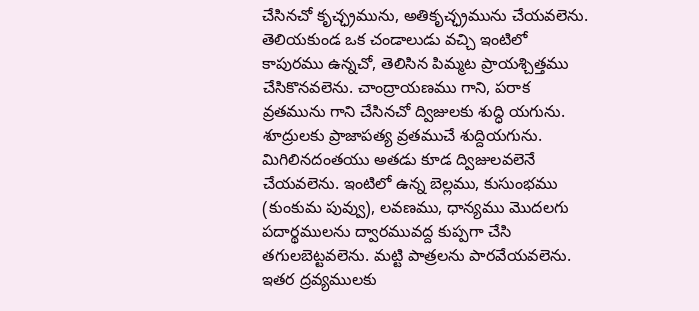చేసినచో కృచ్ఛ్రమును, అతికృచ్ఛ్రమును చేయవలెను. తెలియకుండ ఒక చండాలుడు వచ్చి ఇంటిలో కాపురము ఉన్నచో, తెలిసిన పిమ్మట ప్రాయశ్చిత్తము చేసికొనవలెను. చాంద్రాయణము గాని, పరాక వ్రతమును గాని చేసినచో ద్విజులకు శుద్ధి యగును. శూద్రులకు ప్రాజాపత్య వ్రతముచే శుద్దియగును. మిగిలినదంతయు అతడు కూడ ద్విజులవలెనే చేయవలెను. ఇంటిలో ఉన్న బెల్లము, కుసుంభము (కుంకుమ పువ్వు), లవణము, ధాన్యము మొదలగు పదార్థములను ద్వారమువద్ద కుప్పగా చేసి తగులబెట్టవలెను. మట్టి పాత్రలను పారవేయవలెను. ఇతర ద్రవ్యములకు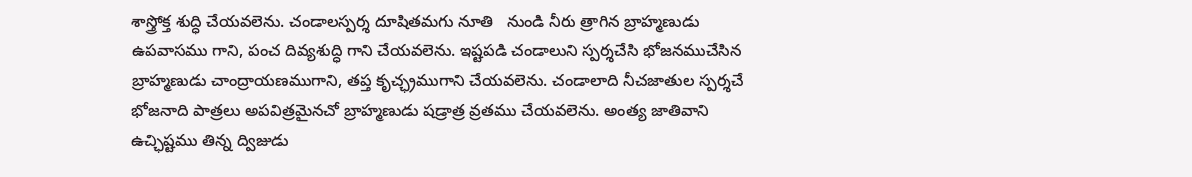శాస్త్రోక్త శుద్ధి చేయవలెను. చండాలస్పర్శ దూషితమగు నూతి   నుండి నీరు త్రాగిన బ్రాహ్మణుడు ఉపవాసము గాని, పంచ దివ్యశుద్ధి గాని చేయవలెను. ఇష్టపడి చండాలుని స్పర్శచేసి భోజనముచేసిన బ్రాహ్మణుడు చాంద్రాయణముగాని, తప్త కృచ్ఛ్రముగాని చేయవలెను. చండాలాది నీచజాతుల స్పర్శచే భోజనాది పాత్రలు అపవిత్రమైనచో బ్రాహ్మణుడు షడ్రాత్ర వ్రతము చేయవలెను. అంత్య జాతివాని ఉచ్ఛిష్టము తిన్న ద్విజుడు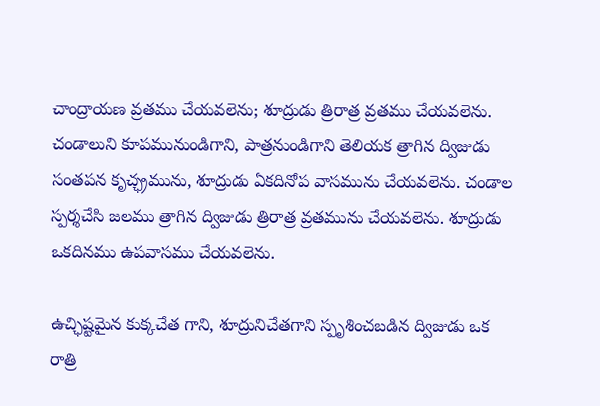చాంద్రాయణ వ్రతము చేయవలెను; శూద్రుడు త్రిరాత్ర వ్రతము చేయవలెను. చండాలుని కూపమునుండిగాని, పాత్రనుండిగాని తెలియక త్రాగిన ద్విజుడు సంతపన కృచ్ఛ్రమును, శూద్రుడు ఏకదినోప వాసమును చేయవలెను. చండాల స్పర్శచేసి జలము త్రాగిన ద్విజుడు త్రిరాత్ర వ్రతమును చేయవలెను. శూద్రుడు ఒకదినము ఉపవాసము చేయవలెను.

ఉచ్ఛిష్టమైన కుక్కచేత గాని, శూద్రునిచేతగాని స్పృశించబడిన ద్విజుడు ఒక రాత్రి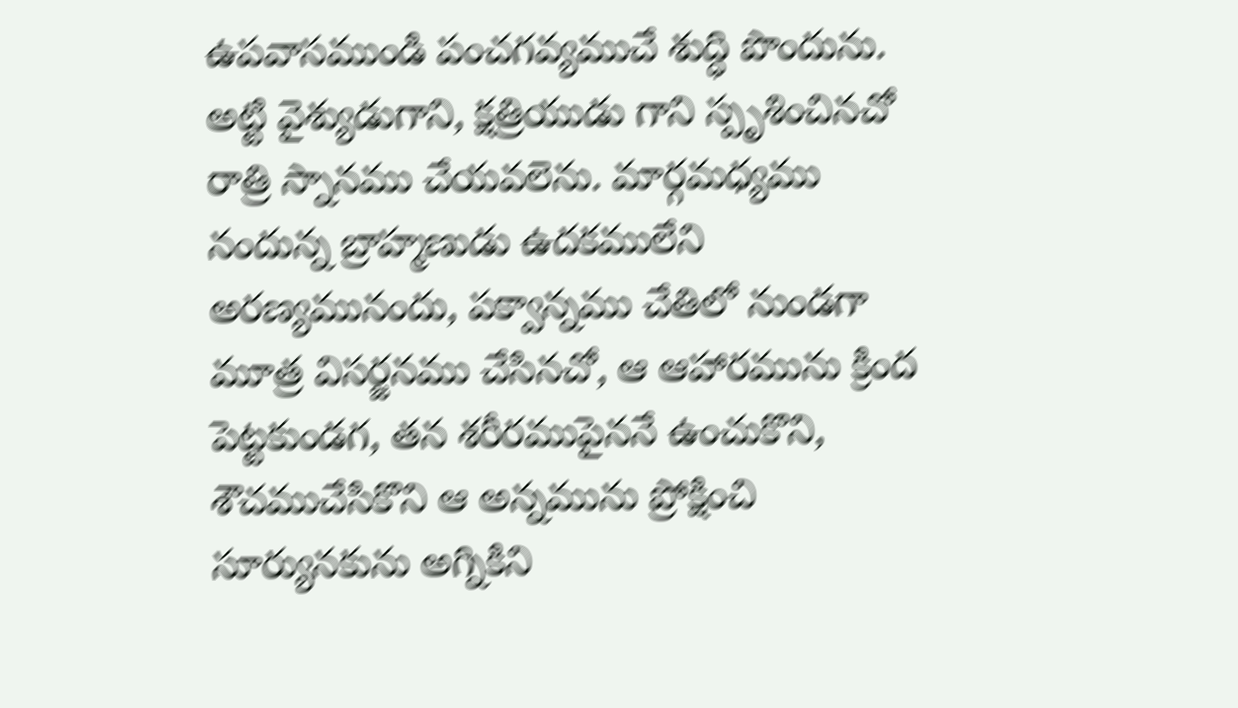ఉపవాసముండి పంచగవ్యముచే శుద్ధి పొందును. అట్టి వైశ్యుడుగాని, క్షత్రియుడు గాని స్పృశించినచో రాత్రి స్నానము చేయవలెను. మార్గమధ్యము నందున్న బ్రాహ్మణుడు ఉదకములేని అరణ్యమునందు, పక్వాన్నము చేతిలో నుండగా మూత్ర విసర్జనము చేసినచో, ఆ ఆహారమును క్రింద పెట్టకుండగ, తన శరీరముపైననే ఉంచుకొని, శౌచముచేసికొని ఆ అన్నమును ప్రోక్షించి సూర్యునకును అగ్నికిని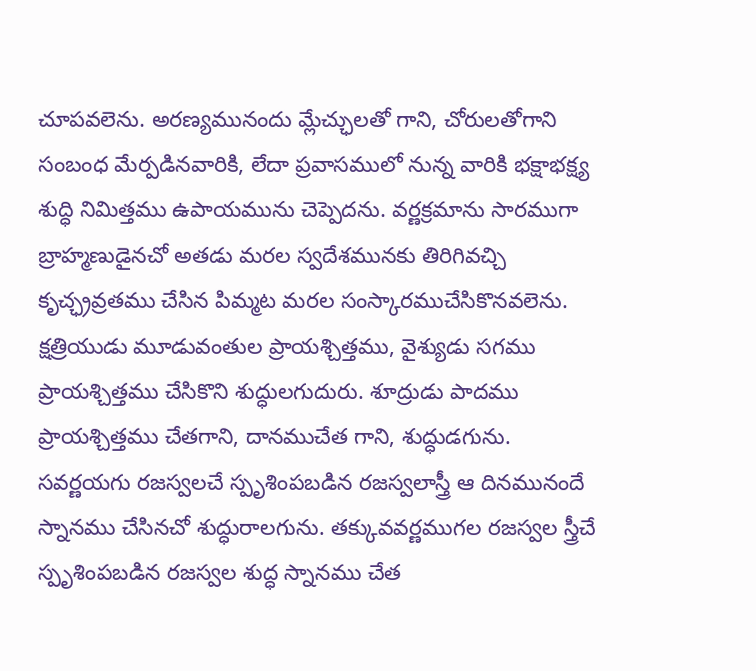చూపవలెను. అరణ్యమునందు మ్లేచ్ఛులతో గాని, చోరులతోగాని సంబంధ మేర్పడినవారికి, లేదా ప్రవాసములో నున్న వారికి భక్షాభక్ష్య శుద్ధి నిమిత్తము ఉపాయమును చెప్పెదను. వర్ణక్రమాను సారముగా బ్రాహ్మణుడైనచో అతడు మరల స్వదేశమునకు తిరిగివచ్చి కృచ్ఛ్రవ్రతము చేసిన పిమ్మట మరల సంస్కారముచేసికొనవలెను. క్షత్రియుడు మూడువంతుల ప్రాయశ్చిత్తము, వైశ్యుడు సగము ప్రాయశ్చిత్తము చేసికొని శుద్ధులగుదురు. శూద్రుడు పాదము ప్రాయశ్చిత్తము చేతగాని, దానముచేత గాని, శుద్ధుడగును. సవర్ణయగు రజస్వలచే స్పృశింపబడిన రజస్వలాస్త్రీ ఆ దినమునందే స్నానము చేసినచో శుద్ధురాలగును. తక్కువవర్ణముగల రజస్వల స్త్రీచే స్పృశింపబడిన రజస్వల శుద్ధ స్నానము చేత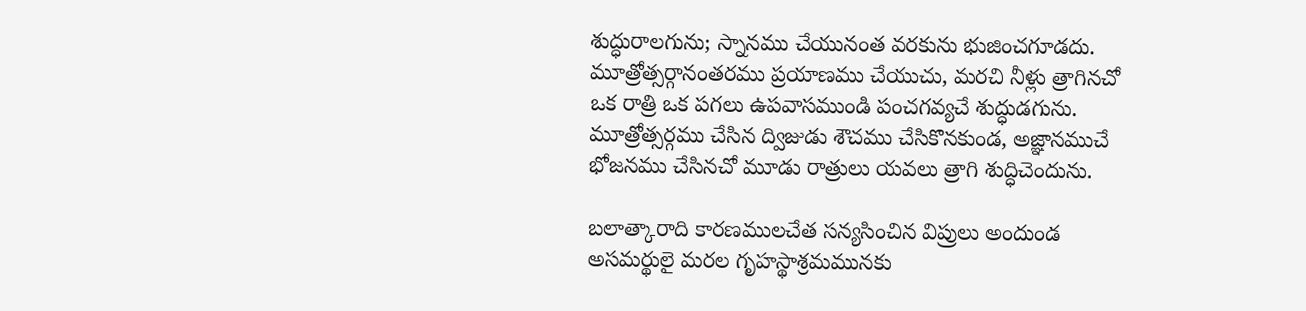శుద్ధురాలగును; స్నానము చేయునంత వరకును భుజించగూడదు. మూత్రోత్సర్గానంతరము ప్రయాణము చేయుచు, మరచి నీళ్లు త్రాగినచో ఒక రాత్రి ఒక పగలు ఉపవాసముండి పంచగవ్యచే శుద్ధుడగును. మూత్రోత్సర్గము చేసిన ద్విజుడు శౌచము చేసికొనకుండ, అజ్ఞానముచే భోజనము చేసినచో మూడు రాత్రులు యవలు త్రాగి శుద్ధిచెందును.

బలాత్కారాది కారణములచేత సన్యసించిన విప్రులు అందుండ అసమర్థులై మరల గృహస్థాశ్రమమునకు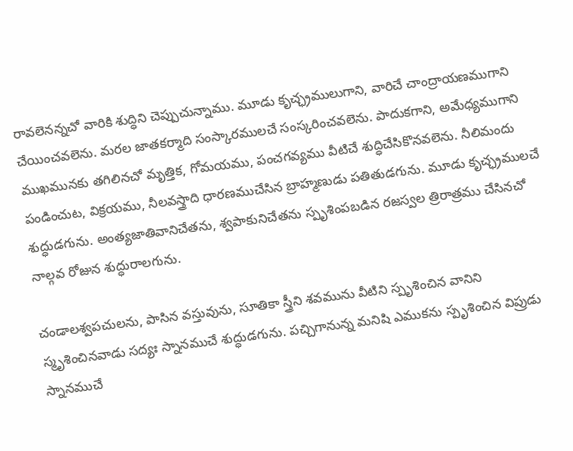రావలెనన్నచో వారికి శుద్ధిని చెప్పుచున్నాము. మూడు కృచ్ఛ్రములుగాని, వారిచే చాంద్రాయణముగాని చేయించవలెను. మరల జాతకర్మాది సంస్కారములచే సంస్కరించవలెను. పాదుకగాని, అమేధ్యముగాని ముఖమునకు తగిలినచో మృత్తిక, గోమయము, పంచగవ్యము వీటిచే శుద్ధిచేసికొనవలెను. నీలిమందు పండించుట, విక్రయము, నీలవస్త్రాది ధారణముచేసిన బ్రాహ్మణుడు పతితుడగును. మూడు కృచ్ఛ్రములచే శుద్ధుడగును. అంత్యజాతివానిచేతను, శ్వపాకునిచేతను స్పృశింపబడిన రజస్వల త్రిరాత్రము చేసినచో నాల్గవ రోజున శుద్ధురాలగును.

చండాలశ్వపచులను, పాసిన వస్తువును, సూతికా స్త్రీని శవమును వీటిని స్పృశించిన వానిని స్మృశించినవాడు సద్యః స్నానముచే శుద్ధుడగును. పచ్చిగానున్న మనిషి ఎముకను స్పృశించిన విప్రుడు స్నానముచే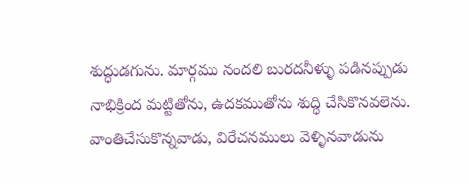శుద్ధుడగును. మార్గము నందలి బురదనీళ్ళు పడినప్పుడు నాభిక్రింద మట్టితోను, ఉదకముతోను శుద్ధి చేసికొనవలెను. వాంతిచేసుకొన్నవాడు, విరేచనములు వెళ్ళినవాడును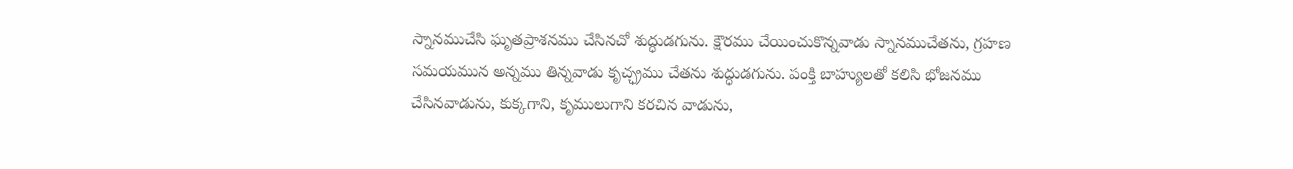స్నానముచేసి ఘృతప్రాశనము చేసినచో శుద్ధుడగును. క్షౌరము చేయించుకొన్నవాడు స్నానముచేతను, గ్రహణ సమయమున అన్నము తిన్నవాడు కృచ్ఛ్రము చేతను శుద్ధుడగును. పంక్తి బాహ్యులతో కలిసి భోజనము చేసినవాడును, కుక్కగాని, కృములుగాని కరచిన వాడును,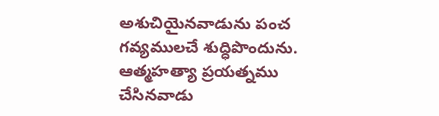అశుచియైనవాడును పంచ గవ్యములచే శుద్ధిపొందును. ఆత్మహత్యా ప్రయత్నము చేసినవాడు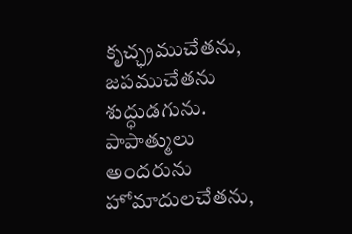కృచ్ఛ్రముచేతను, జపముచేతను శుద్ధుడగును. పాపాత్ములు అందరును హోమాదులచేతను,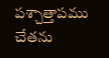పశ్చాత్తాపము చేతను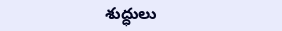శుద్ధులు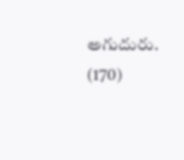అగుదురు. (170)